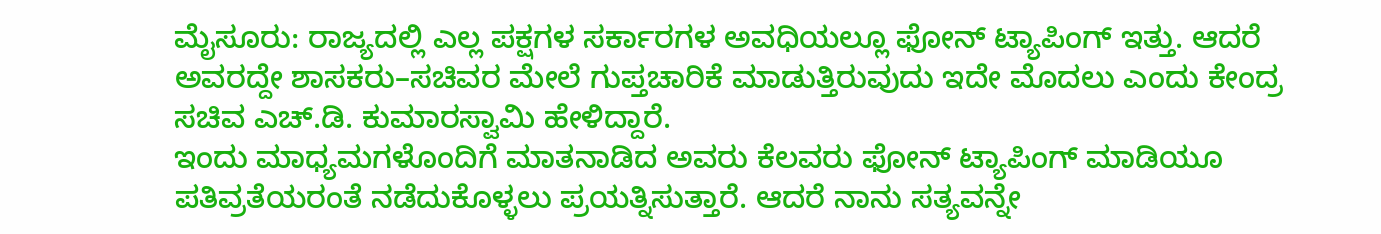ಮೈಸೂರು: ರಾಜ್ಯದಲ್ಲಿ ಎಲ್ಲ ಪಕ್ಷಗಳ ಸರ್ಕಾರಗಳ ಅವಧಿಯಲ್ಲೂ ಫೋನ್ ಟ್ಯಾಪಿಂಗ್ ಇತ್ತು. ಆದರೆ ಅವರದ್ದೇ ಶಾಸಕರು–ಸಚಿವರ ಮೇಲೆ ಗುಪ್ತಚಾರಿಕೆ ಮಾಡುತ್ತಿರುವುದು ಇದೇ ಮೊದಲು ಎಂದು ಕೇಂದ್ರ ಸಚಿವ ಎಚ್.ಡಿ. ಕುಮಾರಸ್ವಾಮಿ ಹೇಳಿದ್ದಾರೆ.
ಇಂದು ಮಾಧ್ಯಮಗಳೊಂದಿಗೆ ಮಾತನಾಡಿದ ಅವರು ಕೆಲವರು ಫೋನ್ ಟ್ಯಾಪಿಂಗ್ ಮಾಡಿಯೂ ಪತಿವ್ರತೆಯರಂತೆ ನಡೆದುಕೊಳ್ಳಲು ಪ್ರಯತ್ನಿಸುತ್ತಾರೆ. ಆದರೆ ನಾನು ಸತ್ಯವನ್ನೇ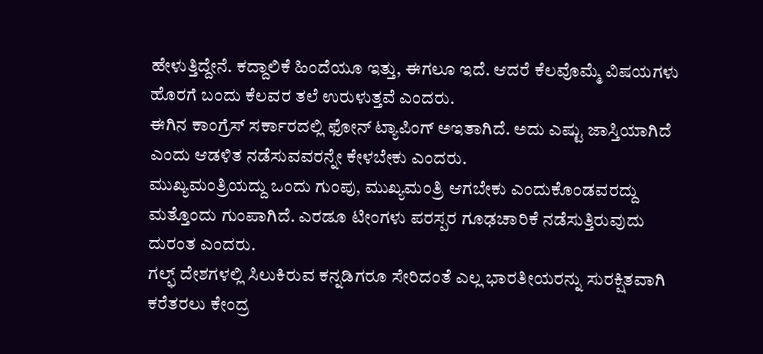ಹೇಳುತ್ತಿದ್ದೇನೆ. ಕದ್ದಾಲಿಕೆ ಹಿಂದೆಯೂ ಇತ್ತು, ಈಗಲೂ ಇದೆ. ಆದರೆ ಕೆಲವೊಮ್ಮೆ ವಿಷಯಗಳು ಹೊರಗೆ ಬಂದು ಕೆಲವರ ತಲೆ ಉರುಳುತ್ತವೆ ಎಂದರು.
ಈಗಿನ ಕಾಂಗ್ರೆಸ್ ಸರ್ಕಾರದಲ್ಲಿ ಫೋನ್ ಟ್ಯಾಪಿಂಗ್ ಅಇತಾಗಿದೆ. ಅದು ಎಷ್ಟು ಜಾಸ್ತಿಯಾಗಿದೆ ಎಂದು ಆಡಳಿತ ನಡೆಸುವವರನ್ನೇ ಕೇಳಬೇಕು ಎಂದರು.
ಮುಖ್ಯಮಂತ್ರಿಯದ್ದು ಒಂದು ಗುಂಪು, ಮುಖ್ಯಮಂತ್ರಿ ಆಗಬೇಕು ಎಂದುಕೊಂಡವರದ್ದು ಮತ್ತೊಂದು ಗುಂಪಾಗಿದೆ. ಎರಡೂ ಟೀಂಗಳು ಪರಸ್ಪರ ಗೂಢಚಾರಿಕೆ ನಡೆಸುತ್ತಿರುವುದು ದುರಂತ ಎಂದರು.
ಗಲ್ಫ್ ದೇಶಗಳಲ್ಲಿ ಸಿಲುಕಿರುವ ಕನ್ನಡಿಗರೂ ಸೇರಿದಂತೆ ಎಲ್ಲ ಭಾರತೀಯರನ್ನು ಸುರಕ್ಷಿತವಾಗಿ ಕರೆತರಲು ಕೇಂದ್ರ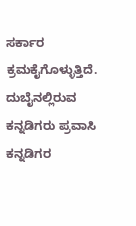ಸರ್ಕಾರ ಕ್ರಮಕೈಗೊಳ್ಳುತ್ತಿದೆ. ದುಬೈನಲ್ಲಿರುವ ಕನ್ನಡಿಗರು ಪ್ರವಾಸಿ ಕನ್ನಡಿಗರ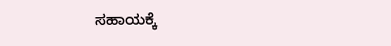ಸಹಾಯಕ್ಕೆ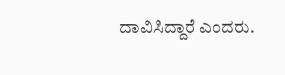ದಾವಿಸಿದ್ದಾರೆ ಎಂದರು.